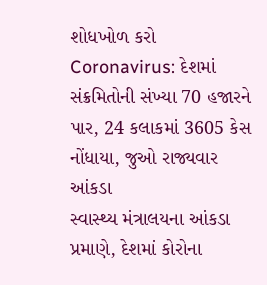શોધખોળ કરો
Coronavirus: દેશમાં સંક્રમિતોની સંખ્યા 70 હજારને પાર, 24 કલાકમાં 3605 કેસ નોંધાયા, જુઓ રાજ્યવાર આંકડા
સ્વાસ્થ્ય મંત્રાલયના આંકડા પ્રમાણે, દેશમાં કોરોના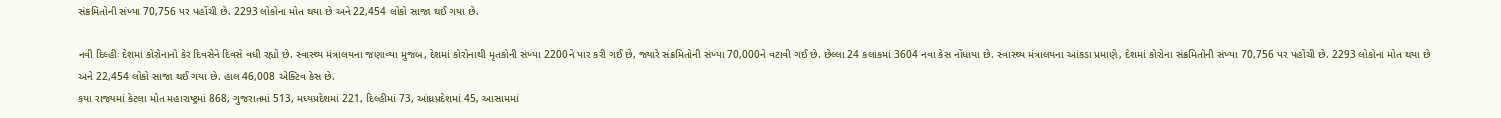સંક્રમિતોની સંખ્યા 70,756 પર પહોંચી છે. 2293 લોકોના મોત થયા છે અને 22,454 લોકો સાજા થઈ ગયા છે.

નવી દિલ્હીઃ દેશમાં કોરોનાનો કેર દિવસેને દિવસે વધી રહ્યો છે. સ્વાસ્થ્ય મંત્રાલયના જણાવ્યા મુજબ, દેશમાં કોરોનાથી મૃતકોની સંખ્યા 2200ને પાર કરી ગઈ છે, જ્યારે સંક્રમિતોની સંખ્યા 70,000ને વટાવી ગઈ છે. છેલ્લા 24 કલાકમાં 3604 નવા કેસ નોંધાયા છે. સ્વાસ્થ્ય મંત્રાલયના આંકડા પ્રમાણે, દેશમાં કોરોના સંક્રમિતોની સંખ્યા 70,756 પર પહોંચી છે. 2293 લોકોના મોત થયા છે અને 22,454 લોકો સાજા થઈ ગયા છે. હાલ 46,008 એક્ટિવ કેસ છે.
કયા રાજ્યમાં કેટલા મોત મહારાષ્ટ્રમાં 868, ગુજરાતમાં 513, મધ્યપ્રદેશમાં 221, દિલ્હીમાં 73, આંધ્રપ્રદેશમાં 45, આસામમાં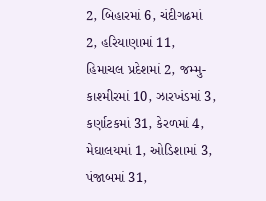2, બિહારમાં 6, ચંદીગઢમાં 2, હરિયાણામાં 11, હિમાચલ પ્રદેશમાં 2, જમ્મુ-કાશ્મીરમાં 10, ઝારખંડમાં 3, કર્ણાટકમાં 31, કેરળમાં 4, મેઘાલયમાં 1, ઓડિશામાં 3, પંજાબમાં 31,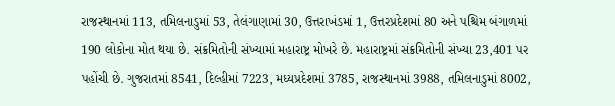રાજસ્થાનમાં 113, તમિલનાડુમાં 53, તેલંગાણામાં 30, ઉત્તરાખંડમાં 1, ઉત્તરપ્રદેશમાં 80 અને પશ્ચિમ બંગાળમાં 190 લોકોના મોત થયા છે. સંક્રમિતોની સંખ્યામાં મહારાષ્ટ્ર મોખરે છે. મહારાષ્ટ્રમાં સંક્રમિતોની સંખ્યા 23,401 પર પહોંચી છે. ગુજરાતમાં 8541, દિલ્હીમાં 7223, મધ્યપ્રદેશમાં 3785, રાજસ્થાનમાં 3988, તમિલનાડુમાં 8002,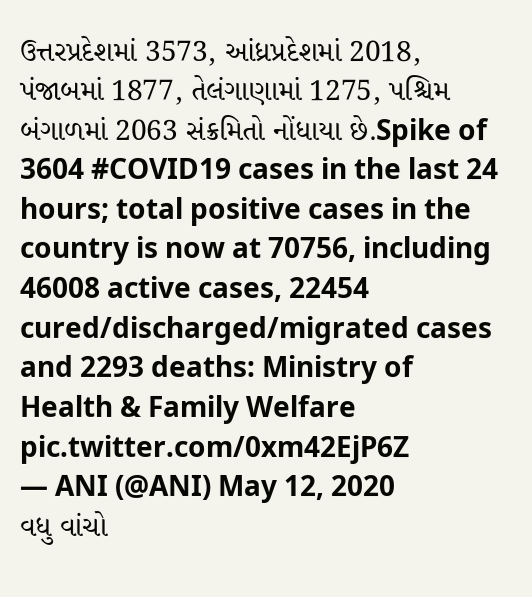ઉત્તરપ્રદેશમાં 3573, આંધ્રપ્રદેશમાં 2018, પંજાબમાં 1877, તેલંગાણામાં 1275, પશ્ચિમ બંગાળમાં 2063 સંક્રમિતો નોંધાયા છે.Spike of 3604 #COVID19 cases in the last 24 hours; total positive cases in the country is now at 70756, including 46008 active cases, 22454 cured/discharged/migrated cases and 2293 deaths: Ministry of Health & Family Welfare pic.twitter.com/0xm42EjP6Z
— ANI (@ANI) May 12, 2020
વધુ વાંચો